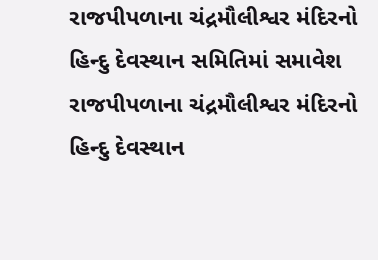રાજપીપળાના ચંદ્રમૌલીશ્વર મંદિરનો હિન્દુ દેવસ્થાન સમિતિમાં સમાવેશ
રાજપીપળાના ચંદ્રમૌલીશ્વર મંદિરનો હિન્દુ દેવસ્થાન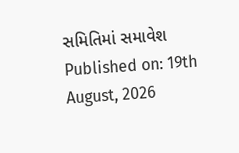સમિતિમાં સમાવેશ
Published on: 19th August, 2026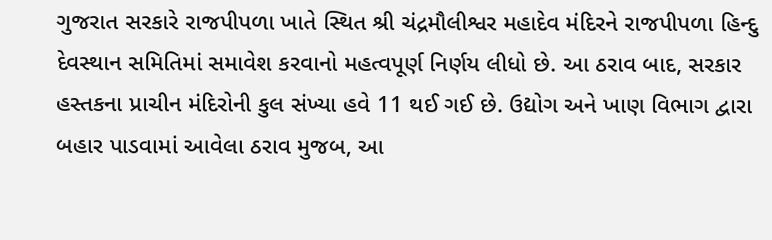ગુજરાત સરકારે રાજપીપળા ખાતે સ્થિત શ્રી ચંદ્રમૌલીશ્વર મહાદેવ મંદિરને રાજપીપળા હિન્દુ દેવસ્થાન સમિતિમાં સમાવેશ કરવાનો મહત્વપૂર્ણ નિર્ણય લીધો છે. આ ઠરાવ બાદ, સરકાર હસ્તકના પ્રાચીન મંદિરોની કુલ સંખ્યા હવે 11 થઈ ગઈ છે. ઉદ્યોગ અને ખાણ વિભાગ દ્વારા બહાર પાડવામાં આવેલા ઠરાવ મુજબ, આ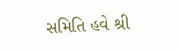સમિતિ હવે શ્રી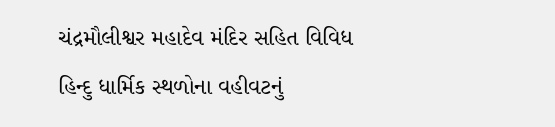ચંદ્રમૌલીશ્વર મહાદેવ મંદિર સહિત વિવિધ હિન્દુ ધાર્મિક સ્થળોના વહીવટનું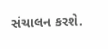સંચાલન કરશે.